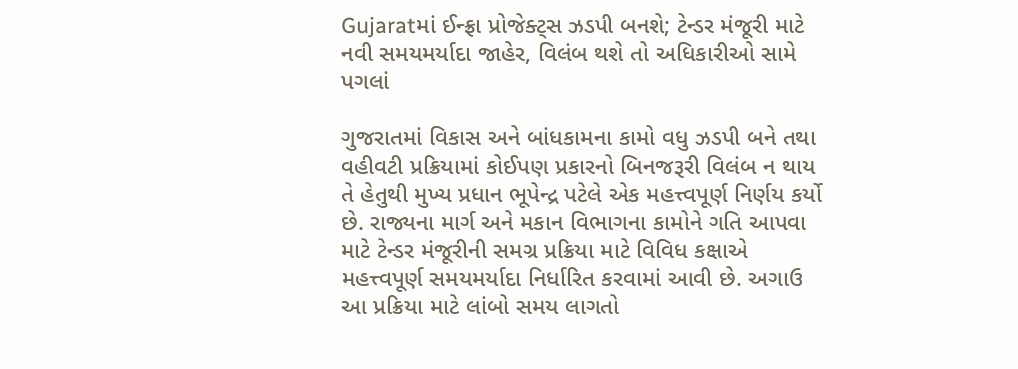Gujaratમાં ઈન્ફ્રા પ્રોજેક્ટ્સ ઝડપી બનશે; ટેન્ડર મંજૂરી માટે નવી સમયમર્યાદા જાહેર, વિલંબ થશે તો અધિકારીઓ સામે પગલાં

ગુજરાતમાં વિકાસ અને બાંધકામના કામો વધુ ઝડપી બને તથા વહીવટી પ્રક્રિયામાં કોઈપણ પ્રકારનો બિનજરૂરી વિલંબ ન થાય તે હેતુથી મુખ્ય પ્રધાન ભૂપેન્દ્ર પટેલે એક મહત્ત્વપૂર્ણ નિર્ણય કર્યો છે. રાજ્યના માર્ગ અને મકાન વિભાગના કામોને ગતિ આપવા માટે ટેન્ડર મંજૂરીની સમગ્ર પ્રક્રિયા માટે વિવિધ કક્ષાએ મહત્ત્વપૂર્ણ સમયમર્યાદા નિર્ધારિત કરવામાં આવી છે. અગાઉ આ પ્રક્રિયા માટે લાંબો સમય લાગતો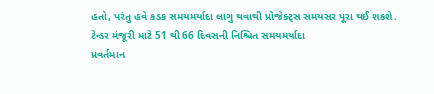હતો, પરંતુ હવે કડક સમયમર્યાદા લાગુ થવાથી પ્રોજેક્ટ્સ સમયસર પૂરા થઈ શકશે.
ટેન્ડર મંજૂરી માટે 51 થી 66 દિવસની નિશ્ચિત સમયમર્યાદા
પ્રવર્તમાન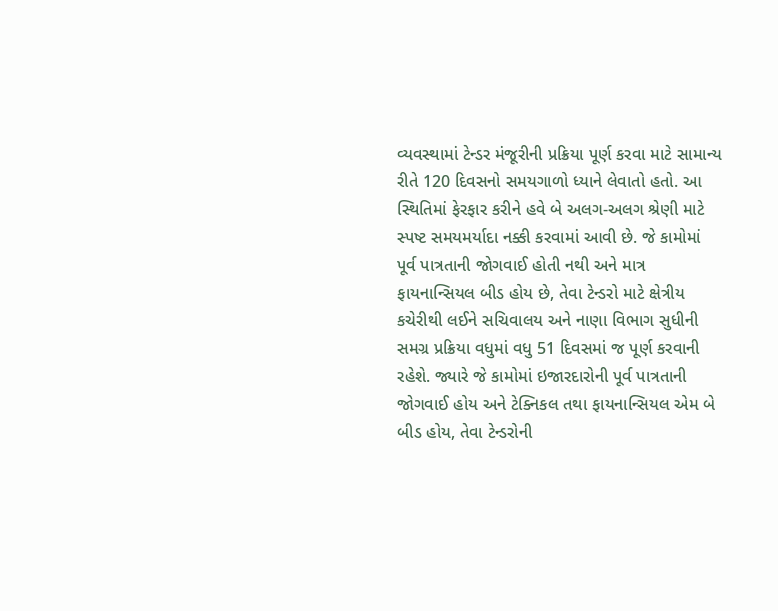વ્યવસ્થામાં ટેન્ડર મંજૂરીની પ્રક્રિયા પૂર્ણ કરવા માટે સામાન્ય રીતે 120 દિવસનો સમયગાળો ધ્યાને લેવાતો હતો. આ સ્થિતિમાં ફેરફાર કરીને હવે બે અલગ-અલગ શ્રેણી માટે સ્પષ્ટ સમયમર્યાદા નક્કી કરવામાં આવી છે. જે કામોમાં પૂર્વ પાત્રતાની જોગવાઈ હોતી નથી અને માત્ર ફાયનાન્સિયલ બીડ હોય છે, તેવા ટેન્ડરો માટે ક્ષેત્રીય કચેરીથી લઈને સચિવાલય અને નાણા વિભાગ સુધીની સમગ્ર પ્રક્રિયા વધુમાં વધુ 51 દિવસમાં જ પૂર્ણ કરવાની રહેશે. જ્યારે જે કામોમાં ઇજારદારોની પૂર્વ પાત્રતાની જોગવાઈ હોય અને ટેક્નિકલ તથા ફાયનાન્સિયલ એમ બે બીડ હોય, તેવા ટેન્ડરોની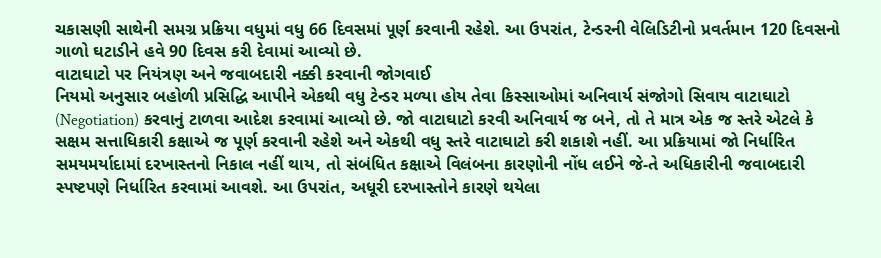ચકાસણી સાથેની સમગ્ર પ્રક્રિયા વધુમાં વધુ 66 દિવસમાં પૂર્ણ કરવાની રહેશે. આ ઉપરાંત, ટેન્ડરની વેલિડિટીનો પ્રવર્તમાન 120 દિવસનો ગાળો ઘટાડીને હવે 90 દિવસ કરી દેવામાં આવ્યો છે.
વાટાઘાટો પર નિયંત્રણ અને જવાબદારી નક્કી કરવાની જોગવાઈ
નિયમો અનુસાર બહોળી પ્રસિદ્ધિ આપીને એકથી વધુ ટેન્ડર મળ્યા હોય તેવા કિસ્સાઓમાં અનિવાર્ય સંજોગો સિવાય વાટાઘાટો (Negotiation) કરવાનું ટાળવા આદેશ કરવામાં આવ્યો છે. જો વાટાઘાટો કરવી અનિવાર્ય જ બને, તો તે માત્ર એક જ સ્તરે એટલે કે સક્ષમ સત્તાધિકારી કક્ષાએ જ પૂર્ણ કરવાની રહેશે અને એકથી વધુ સ્તરે વાટાઘાટો કરી શકાશે નહીં. આ પ્રક્રિયામાં જો નિર્ધારિત સમયમર્યાદામાં દરખાસ્તનો નિકાલ નહીં થાય, તો સંબંધિત કક્ષાએ વિલંબના કારણોની નોંધ લઈને જે-તે અધિકારીની જવાબદારી સ્પષ્ટપણે નિર્ધારિત કરવામાં આવશે. આ ઉપરાંત, અધૂરી દરખાસ્તોને કારણે થયેલા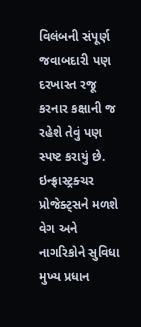વિલંબની સંપૂર્ણ જવાબદારી પણ દરખાસ્ત રજૂ કરનાર કક્ષાની જ રહેશે તેવું પણ સ્પષ્ટ કરાયું છે.
ઇન્ફ્રાસ્ટ્રક્ચર પ્રોજેક્ટ્સને મળશે વેગ અને નાગરિકોને સુવિધા
મુખ્ય પ્રધાન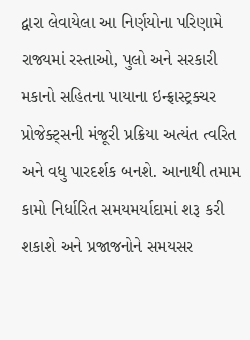દ્વારા લેવાયેલા આ નિર્ણયોના પરિણામે રાજ્યમાં રસ્તાઓ, પુલો અને સરકારી મકાનો સહિતના પાયાના ઇન્ફ્રાસ્ટ્રક્ચર પ્રોજેક્ટ્સની મંજૂરી પ્રક્રિયા અત્યંત ત્વરિત અને વધુ પારદર્શક બનશે. આનાથી તમામ કામો નિર્ધારિત સમયમર્યાદામાં શરૂ કરી શકાશે અને પ્રજાજનોને સમયસર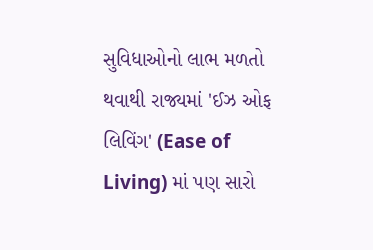સુવિધાઓનો લાભ મળતો થવાથી રાજ્યમાં 'ઈઝ ઓફ લિવિંગ' (Ease of Living) માં પણ સારો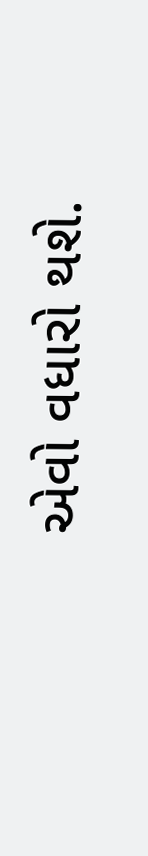એવો વધારો થશે.